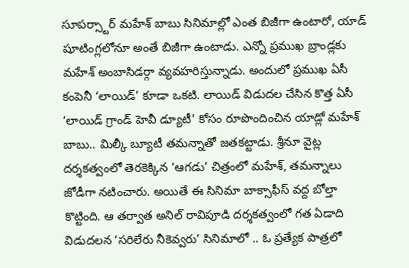సూపర్స్టార్ మహేశ్ బాబు సినిమాల్లో ఎంత బిజీగా ఉంటారో, యాడ్ షూటింగ్లలోనూ అంతే బిజీగా ఉంటాడు. ఎన్నో ప్రముఖ బ్రాండ్లకు మహేశ్ అంబాసిడర్గా వ్యవహరిస్తున్నాడు. అందులో ప్రముఖ ఏసీ కంపెనీ ‘లాయిడ్’ కూడా ఒకటి. లాయిడ్ విడుదల చేసిన కొత్త ఏసీ ‘లాయిడ్ గ్రాండ్ హెవీ డ్యూటీ’ కోసం రూపొందించిన యాడ్లో మహేశ్ బాబు.. మిల్కీ బ్యూటీ తమన్నాతో జతకట్టాడు. శ్రీనూ వైట్ల దర్శకత్వంలో తెరకెక్కిన ‘ఆగడు’ చిత్రంలో మహేశ్, తమన్నాలు జోడీగా నటించారు. అయితే ఈ సినిమా బాక్సాఫీస్ వద్ద బోల్తా కొట్టింది. ఆ తర్వాత అనిల్ రావిపూడి దర్శకత్వంలో గత ఏడాది విడుదలన ‘సరిలేరు నీకెవ్వరు’ సినిమాలో .. ఓ ప్రత్యేక పాత్రలో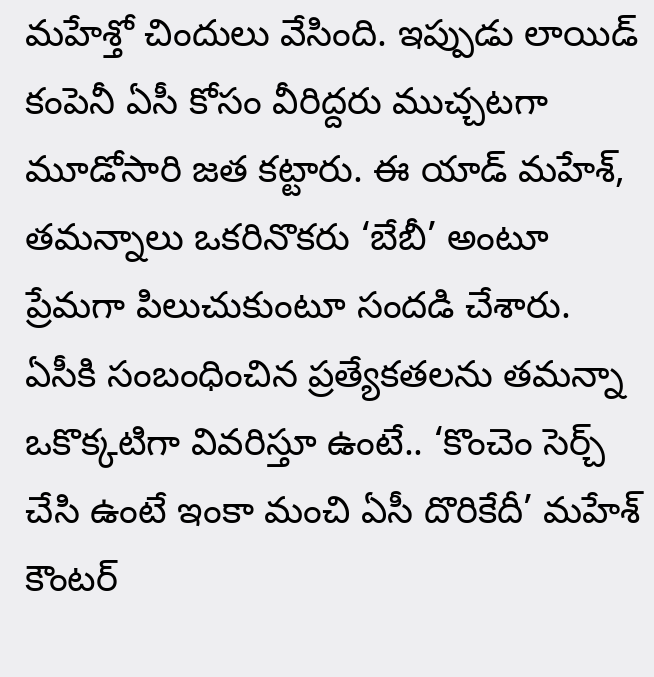మహేశ్తో చిందులు వేసింది. ఇప్పుడు లాయిడ్ కంపెనీ ఏసీ కోసం వీరిద్దరు ముచ్చటగా మూడోసారి జత కట్టారు. ఈ యాడ్ మహేశ్, తమన్నాలు ఒకరినొకరు ‘బేబీ’ అంటూ ప్రేమగా పిలుచుకుంటూ సందడి చేశారు. ఏసీకి సంబంధించిన ప్రత్యేకతలను తమన్నా ఒకొక్కటిగా వివరిస్తూ ఉంటే.. ‘కొంచెం సెర్చ్ చేసి ఉంటే ఇంకా మంచి ఏసీ దొరికేదీ’ మహేశ్ కౌంటర్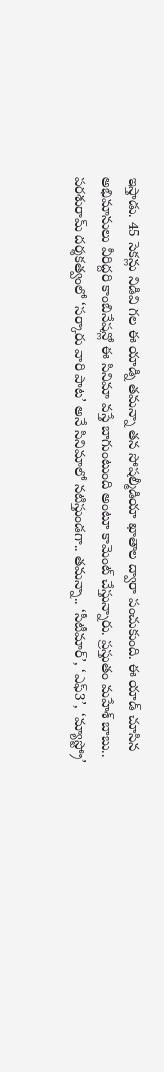ఇస్తాడు. 45 సెకన్లు నిడివి గల ఈ యాడ్ని తమన్నా తన సోషల్మీడియా ఖాతాల ద్వారా పంచుకుంది. ఈ యాడ్ చూసిన అభిమానులు వీరిద్దరి కాంబినేషన్లో ఈ సినిమా వస్తే బాగుంటుంది అంటూ కామెంట్ చేస్తున్నారు. ప్రస్తుతం మహేశ్ బాబు.. పరశురామ్ దర్శకత్వంలో ‘సర్కారు వారి పాట’ అనే సినిమాలో నటిస్తుండగా.. తమన్నా.. ‘సీటీమార్’, ‘ఎఫ్3’, ‘మ్యాస్ట్రో’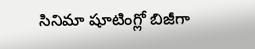సినిమా షూటింగ్లో బిజీగా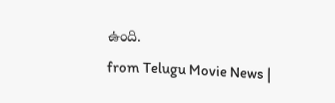ఉంది.
from Telugu Movie News |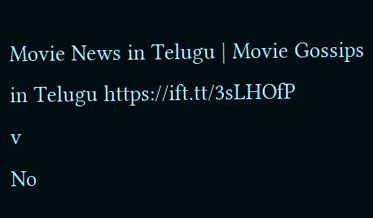Movie News in Telugu | Movie Gossips in Telugu https://ift.tt/3sLHOfP
v
No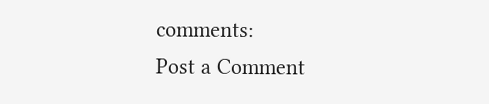comments:
Post a Comment